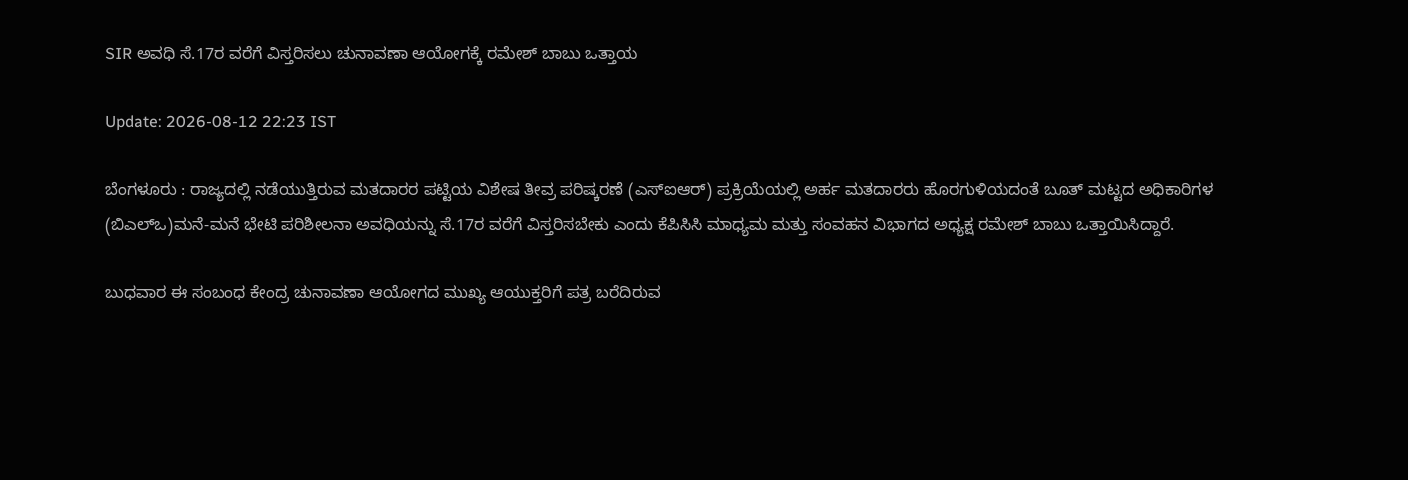SIR ಅವಧಿ ಸೆ.17ರ ವರೆಗೆ ವಿಸ್ತರಿಸಲು ಚುನಾವಣಾ ಆಯೋಗಕ್ಕೆ ರಮೇಶ್ ಬಾಬು ಒತ್ತಾಯ

Update: 2026-08-12 22:23 IST

ಬೆಂಗಳೂರು : ರಾಜ್ಯದಲ್ಲಿ ನಡೆಯುತ್ತಿರುವ ಮತದಾರರ ಪಟ್ಟಿಯ ವಿಶೇಷ ತೀವ್ರ ಪರಿಷ್ಕರಣೆ (ಎಸ್‍ಐಆರ್) ಪ್ರಕ್ರಿಯೆಯಲ್ಲಿ ಅರ್ಹ ಮತದಾರರು ಹೊರಗುಳಿಯದಂತೆ ಬೂತ್ ಮಟ್ಟದ ಅಧಿಕಾರಿಗಳ (ಬಿಎಲ್‍ಒ)ಮನೆ-ಮನೆ ಭೇಟಿ ಪರಿಶೀಲನಾ ಅವಧಿಯನ್ನು ಸೆ.17ರ ವರೆಗೆ ವಿಸ್ತರಿಸಬೇಕು ಎಂದು ಕೆಪಿಸಿಸಿ ಮಾಧ್ಯಮ ಮತ್ತು ಸಂವಹನ ವಿಭಾಗದ ಅಧ್ಯಕ್ಷ ರಮೇಶ್ ಬಾಬು ಒತ್ತಾಯಿಸಿದ್ದಾರೆ.

ಬುಧವಾರ ಈ ಸಂಬಂಧ ಕೇಂದ್ರ ಚುನಾವಣಾ ಆಯೋಗದ ಮುಖ್ಯ ಆಯುಕ್ತರಿಗೆ ಪತ್ರ ಬರೆದಿರುವ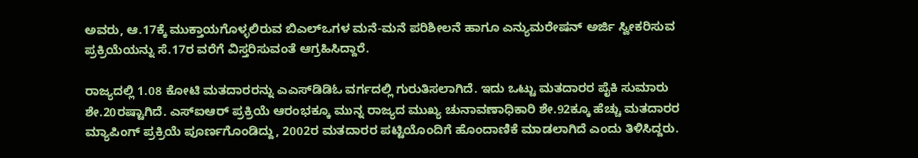ಅವರು, ಆ.17ಕ್ಕೆ ಮುಕ್ತಾಯಗೊಳ್ಳಲಿರುವ ಬಿಎಲ್‍ಒಗಳ ಮನೆ-ಮನೆ ಪರಿಶೀಲನೆ ಹಾಗೂ ಎನ್ಯುಮರೇಷನ್ ಅರ್ಜಿ ಸ್ವೀಕರಿಸುವ ಪ್ರಕ್ರಿಯೆಯನ್ನು ಸೆ.17ರ ವರೆಗೆ ವಿಸ್ತರಿಸುವಂತೆ ಆಗ್ರಹಿಸಿದ್ದಾರೆ.

ರಾಜ್ಯದಲ್ಲಿ 1.08 ಕೋಟಿ ಮತದಾರರನ್ನು ಎಎಸ್‍ಡಿಡಿಓ ವರ್ಗದಲ್ಲಿ ಗುರುತಿಸಲಾಗಿದೆ. ಇದು ಒಟ್ಟು ಮತದಾರರ ಪೈಕಿ ಸುಮಾರು ಶೇ.20ರಷ್ಟಾಗಿದೆ. ಎಸ್‍ಐಆರ್ ಪ್ರಕ್ರಿಯೆ ಆರಂಭಕ್ಕೂ ಮುನ್ನ ರಾಜ್ಯದ ಮುಖ್ಯ ಚುನಾವಣಾಧಿಕಾರಿ ಶೇ.92ಕ್ಕೂ ಹೆಚ್ಚು ಮತದಾರರ ಮ್ಯಾಪಿಂಗ್ ಪ್ರಕ್ರಿಯೆ ಪೂರ್ಣಗೊಂಡಿದ್ದು, 2002ರ ಮತದಾರರ ಪಟ್ಟಿಯೊಂದಿಗೆ ಹೊಂದಾಣಿಕೆ ಮಾಡಲಾಗಿದೆ ಎಂದು ತಿಳಿಸಿದ್ದರು.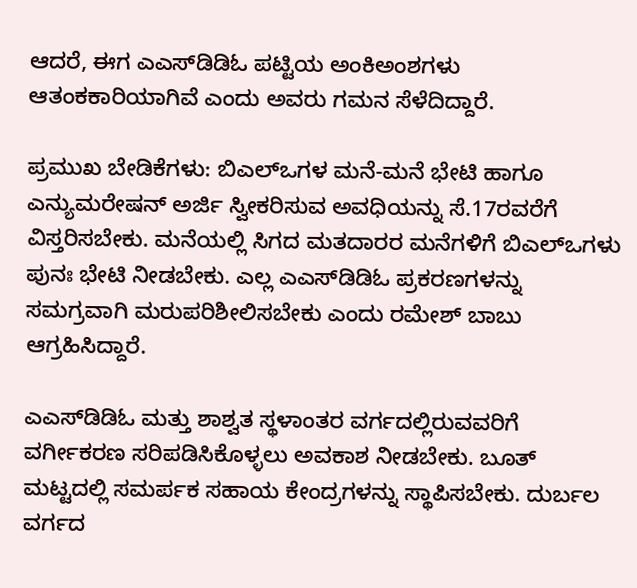ಆದರೆ, ಈಗ ಎಎಸ್‍ಡಿಡಿಓ ಪಟ್ಟಿಯ ಅಂಕಿಅಂಶಗಳು ಆತಂಕಕಾರಿಯಾಗಿವೆ ಎಂದು ಅವರು ಗಮನ ಸೆಳೆದಿದ್ದಾರೆ.

ಪ್ರಮುಖ ಬೇಡಿಕೆಗಳು: ಬಿಎಲ್‍ಒಗಳ ಮನೆ-ಮನೆ ಭೇಟಿ ಹಾಗೂ ಎನ್ಯುಮರೇಷನ್ ಅರ್ಜಿ ಸ್ವೀಕರಿಸುವ ಅವಧಿಯನ್ನು ಸೆ.17ರವರೆಗೆ ವಿಸ್ತರಿಸಬೇಕು. ಮನೆಯಲ್ಲಿ ಸಿಗದ ಮತದಾರರ ಮನೆಗಳಿಗೆ ಬಿಎಲ್‍ಒಗಳು ಪುನಃ ಭೇಟಿ ನೀಡಬೇಕು. ಎಲ್ಲ ಎಎಸ್‍ಡಿಡಿಓ ಪ್ರಕರಣಗಳನ್ನು ಸಮಗ್ರವಾಗಿ ಮರುಪರಿಶೀಲಿಸಬೇಕು ಎಂದು ರಮೇಶ್ ಬಾಬು ಆಗ್ರಹಿಸಿದ್ದಾರೆ.

ಎಎಸ್‍ಡಿಡಿಓ ಮತ್ತು ಶಾಶ್ವತ ಸ್ಥಳಾಂತರ ವರ್ಗದಲ್ಲಿರುವವರಿಗೆ ವರ್ಗೀಕರಣ ಸರಿಪಡಿಸಿಕೊಳ್ಳಲು ಅವಕಾಶ ನೀಡಬೇಕು. ಬೂತ್ ಮಟ್ಟದಲ್ಲಿ ಸಮರ್ಪಕ ಸಹಾಯ ಕೇಂದ್ರಗಳನ್ನು ಸ್ಥಾಪಿಸಬೇಕು. ದುರ್ಬಲ ವರ್ಗದ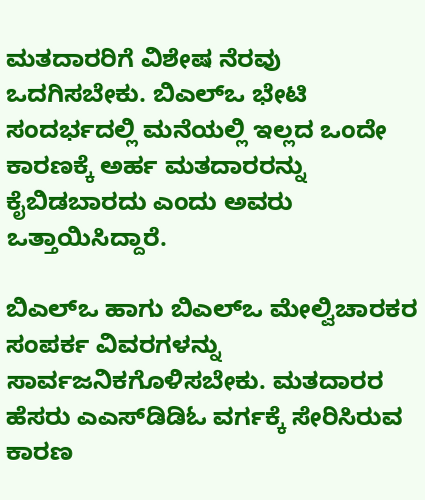ಮತದಾರರಿಗೆ ವಿಶೇಷ ನೆರವು ಒದಗಿಸಬೇಕು. ಬಿಎಲ್‍ಒ ಭೇಟಿ ಸಂದರ್ಭದಲ್ಲಿ ಮನೆಯಲ್ಲಿ ಇಲ್ಲದ ಒಂದೇ ಕಾರಣಕ್ಕೆ ಅರ್ಹ ಮತದಾರರನ್ನು ಕೈಬಿಡಬಾರದು ಎಂದು ಅವರು ಒತ್ತಾಯಿಸಿದ್ದಾರೆ.

ಬಿಎಲ್‍ಒ ಹಾಗು ಬಿಎಲ್‍ಒ ಮೇಲ್ವಿಚಾರಕರ ಸಂಪರ್ಕ ವಿವರಗಳನ್ನು ಸಾರ್ವಜನಿಕಗೊಳಿಸಬೇಕು. ಮತದಾರರ ಹೆಸರು ಎಎಸ್‍ಡಿಡಿಓ ವರ್ಗಕ್ಕೆ ಸೇರಿಸಿರುವ ಕಾರಣ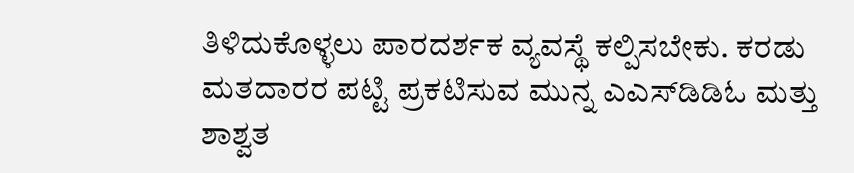ತಿಳಿದುಕೊಳ್ಳಲು ಪಾರದರ್ಶಕ ವ್ಯವಸ್ಥೆ ಕಲ್ಪಿಸಬೇಕು. ಕರಡು ಮತದಾರರ ಪಟ್ಟಿ ಪ್ರಕಟಿಸುವ ಮುನ್ನ ಎಎಸ್‍ಡಿಡಿಓ ಮತ್ತು ಶಾಶ್ವತ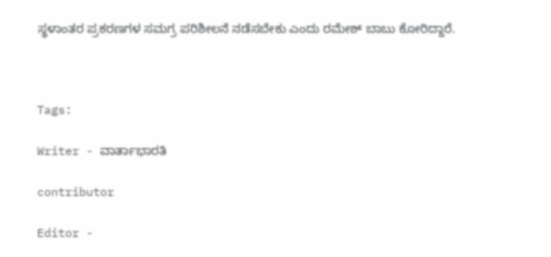ಸ್ಥಳಾಂತರ ಪ್ರಕರಣಗಳ ಸಮಗ್ರ ಪರಿಶೀಲನೆ ನಡೆಸಬೇಕು ಎಂದು ರಮೇಶ್ ಬಾಬು ಕೋರಿದ್ದಾರೆ.



Tags:

Writer - ವಾರ್ತಾಭಾರತಿ

contributor

Editor -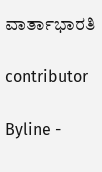ವಾರ್ತಾಭಾರತಿ

contributor

Byline -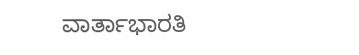ವಾರ್ತಾಭಾರತಿ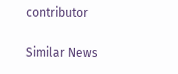contributor

Similar News